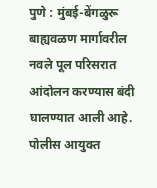पुणे : मुंबई-बेंगळुरू बाह्यवळण मार्गावरील नवले पूल परिसरात आंदोलन करण्यास बंदी घालण्यात आली आहे. पोलीस आयुक्त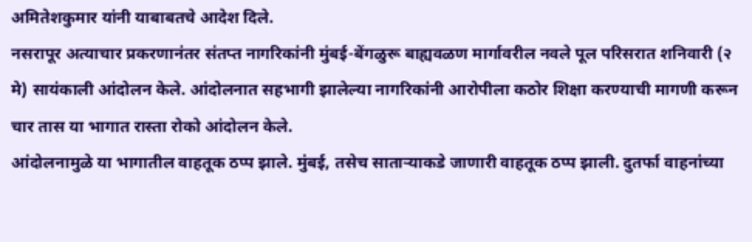अमितेशकुमार यांनी याबाबतचे आदेश दिले.
नसरापूर अत्याचार प्रकरणानंतर संतप्त नागरिकांनी मुंबई-बेंगळुरू बाह्यवळण मार्गावरील नवले पूल परिसरात शनिवारी (२ मे) सायंकाली आंदोलन केले. आंदोलनात सहभागी झालेल्या नागरिकांनी आरोपीला कठोर शिक्षा करण्याची मागणी करून चार तास या भागात रास्ता रोको आंदोलन केले.
आंदोलनामुळे या भागातील वाहतूक ठप्प झाले. मुंबई, तसेच साताऱ्याकडे जाणारी वाहतूक ठप्प झाली. दुतर्फा वाहनांच्या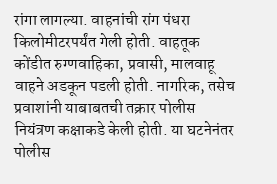रांगा लागल्या. वाहनांची रांग पंधरा किलोमीटरपर्यंत गेली होती. वाहतूक कोंडीत रुग्णवाहिका, प्रवासी, मालवाहू वाहने अडकून पडली होती. नागरिक, तसेच प्रवाशांनी याबाबतची तक्रार पोलीस नियंत्रण कक्षाकडे केली होती. या घटनेनंतर पोलीस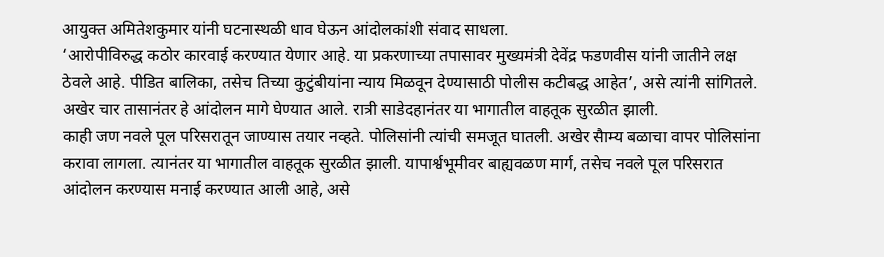आयुक्त अमितेशकुमार यांनी घटनास्थळी धाव घेऊन आंदोलकांशी संवाद साधला.
‘आरोपीविरुद्ध कठोर कारवाई करण्यात येणार आहे. या प्रकरणाच्या तपासावर मुख्यमंत्री देवेंद्र फडणवीस यांनी जातीने लक्ष ठेवले आहे. पीडित बालिका, तसेच तिच्या कुटुंबीयांना न्याय मिळवून देण्यासाठी पोलीस कटीबद्ध आहेत’, असे त्यांनी सांगितले. अखेर चार तासानंतर हे आंदोलन मागे घेण्यात आले. रात्री साडेदहानंतर या भागातील वाहतूक सुरळीत झाली.
काही जण नवले पूल परिसरातून जाण्यास तयार नव्हते. पोलिसांनी त्यांची समजूत घातली. अखेर सैाम्य बळाचा वापर पोलिसांना करावा लागला. त्यानंतर या भागातील वाहतूक सुरळीत झाली. यापार्श्वभूमीवर बाह्यवळण मार्ग, तसेच नवले पूल परिसरात आंदोलन करण्यास मनाई करण्यात आली आहे, असे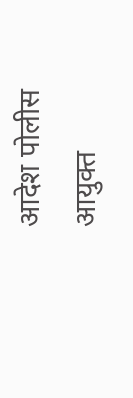आदेश पोलीस आयुक्त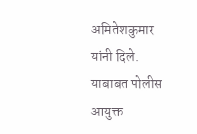अमितेशकुमार यांनी दिले.
याबाबत पोलीस आयुक्त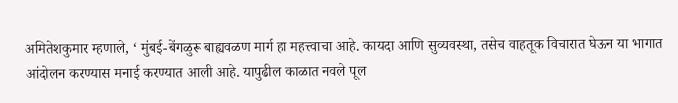अमितेशकुमार म्हणाले, ‘ मुंबई-बेंगळुरू बाह्यवळण मार्ग हा महत्त्वाचा आहे. कायदा आणि सुव्यवस्था, तसेच वाहतूक विचारात घेऊन या भागात आंदोलन करण्यास मनाई करण्यात आली आहे. यापुढील काळात नवले पूल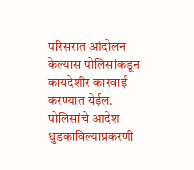परिसरात आंदोलन केल्यास पोलिसांकडून कायदेशीर कारवाई करण्यात येईल. पोलिसांचे आदेश धुडकाविल्याप्रकरणी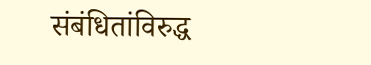संबंधितांविरुद्ध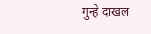गुन्हे दाखल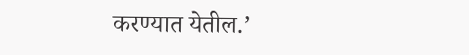करण्यात येतील.’